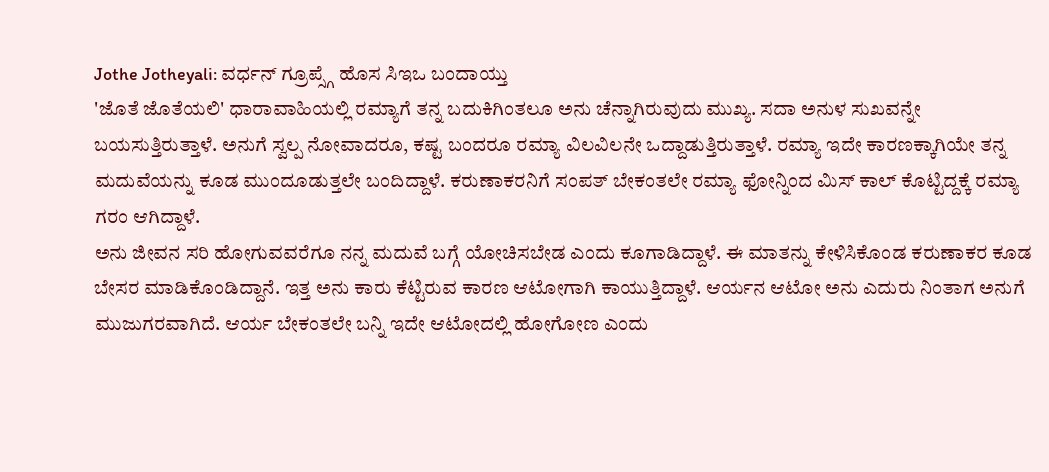Jothe Jotheyali: ವರ್ಧನ್ ಗ್ರೂಪ್ಸ್ಗೆ ಹೊಸ ಸಿಇಒ ಬಂದಾಯ್ತು
'ಜೊತೆ ಜೊತೆಯಲಿ' ಧಾರಾವಾಹಿಯಲ್ಲಿ ರಮ್ಯಾಗೆ ತನ್ನ ಬದುಕಿಗಿಂತಲೂ ಅನು ಚೆನ್ನಾಗಿರುವುದು ಮುಖ್ಯ. ಸದಾ ಅನುಳ ಸುಖವನ್ನೇ ಬಯಸುತ್ತಿರುತ್ತಾಳೆ. ಅನುಗೆ ಸ್ವಲ್ಪ ನೋವಾದರೂ, ಕಷ್ಟ ಬಂದರೂ ರಮ್ಯಾ ವಿಲವಿಲನೇ ಒದ್ದಾಡುತ್ತಿರುತ್ತಾಳೆ. ರಮ್ಯಾ ಇದೇ ಕಾರಣಕ್ಕಾಗಿಯೇ ತನ್ನ ಮದುವೆಯನ್ನು ಕೂಡ ಮುಂದೂಡುತ್ತಲೇ ಬಂದಿದ್ದಾಳೆ. ಕರುಣಾಕರನಿಗೆ ಸಂಪತ್ ಬೇಕಂತಲೇ ರಮ್ಯಾ ಫೋನ್ನಿಂದ ಮಿಸ್ ಕಾಲ್ ಕೊಟ್ಟಿದ್ದಕ್ಕೆ ರಮ್ಯಾ ಗರಂ ಆಗಿದ್ದಾಳೆ.
ಅನು ಜೀವನ ಸರಿ ಹೋಗುವವರೆಗೂ ನನ್ನ ಮದುವೆ ಬಗ್ಗೆ ಯೋಚಿಸಬೇಡ ಎಂದು ಕೂಗಾಡಿದ್ದಾಳೆ. ಈ ಮಾತನ್ನು ಕೇಳಿಸಿಕೊಂಡ ಕರುಣಾಕರ ಕೂಡ ಬೇಸರ ಮಾಡಿಕೊಂಡಿದ್ದಾನೆ. ಇತ್ತ ಅನು ಕಾರು ಕೆಟ್ಟಿರುವ ಕಾರಣ ಆಟೋಗಾಗಿ ಕಾಯುತ್ತಿದ್ದಾಳೆ. ಆರ್ಯನ ಆಟೋ ಅನು ಎದುರು ನಿಂತಾಗ ಅನುಗೆ ಮುಜುಗರವಾಗಿದೆ. ಆರ್ಯ ಬೇಕಂತಲೇ ಬನ್ನಿ ಇದೇ ಆಟೋದಲ್ಲಿ ಹೋಗೋಣ ಎಂದು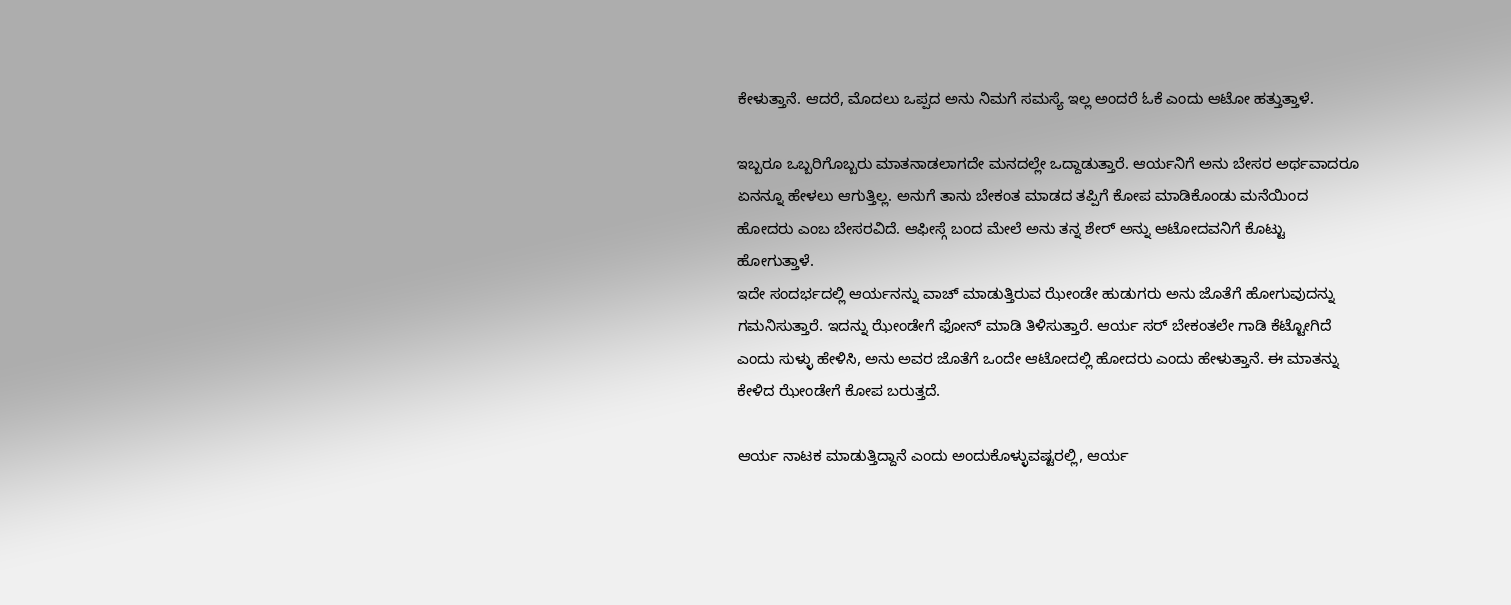ಕೇಳುತ್ತಾನೆ. ಆದರೆ, ಮೊದಲು ಒಪ್ಪದ ಅನು ನಿಮಗೆ ಸಮಸ್ಯೆ ಇಲ್ಲ ಅಂದರೆ ಓಕೆ ಎಂದು ಆಟೋ ಹತ್ತುತ್ತಾಳೆ.

ಇಬ್ಬರೂ ಒಬ್ಬರಿಗೊಬ್ಬರು ಮಾತನಾಡಲಾಗದೇ ಮನದಲ್ಲೇ ಒದ್ದಾಡುತ್ತಾರೆ. ಆರ್ಯನಿಗೆ ಅನು ಬೇಸರ ಅರ್ಥವಾದರೂ ಏನನ್ನೂ ಹೇಳಲು ಆಗುತ್ತಿಲ್ಲ. ಅನುಗೆ ತಾನು ಬೇಕಂತ ಮಾಡದ ತಪ್ಪಿಗೆ ಕೋಪ ಮಾಡಿಕೊಂಡು ಮನೆಯಿಂದ ಹೋದರು ಎಂಬ ಬೇಸರವಿದೆ. ಆಫೀಸ್ಗೆ ಬಂದ ಮೇಲೆ ಅನು ತನ್ನ ಶೇರ್ ಅನ್ನು ಆಟೋದವನಿಗೆ ಕೊಟ್ಟು ಹೋಗುತ್ತಾಳೆ.
ಇದೇ ಸಂದರ್ಭದಲ್ಲಿ ಆರ್ಯನನ್ನು ವಾಚ್ ಮಾಡುತ್ತಿರುವ ಝೇಂಡೇ ಹುಡುಗರು ಅನು ಜೊತೆಗೆ ಹೋಗುವುದನ್ನು ಗಮನಿಸುತ್ತಾರೆ. ಇದನ್ನು ಝೇಂಡೇಗೆ ಫೋನ್ ಮಾಡಿ ತಿಳಿಸುತ್ತಾರೆ. ಆರ್ಯ ಸರ್ ಬೇಕಂತಲೇ ಗಾಡಿ ಕೆಟ್ಟೋಗಿದೆ ಎಂದು ಸುಳ್ಳು ಹೇಳಿಸಿ, ಅನು ಅವರ ಜೊತೆಗೆ ಒಂದೇ ಆಟೋದಲ್ಲಿ ಹೋದರು ಎಂದು ಹೇಳುತ್ತಾನೆ. ಈ ಮಾತನ್ನು ಕೇಳಿದ ಝೇಂಡೇಗೆ ಕೋಪ ಬರುತ್ತದೆ.

ಆರ್ಯ ನಾಟಕ ಮಾಡುತ್ತಿದ್ದಾನೆ ಎಂದು ಅಂದುಕೊಳ್ಳುವಷ್ಟರಲ್ಲಿ, ಆರ್ಯ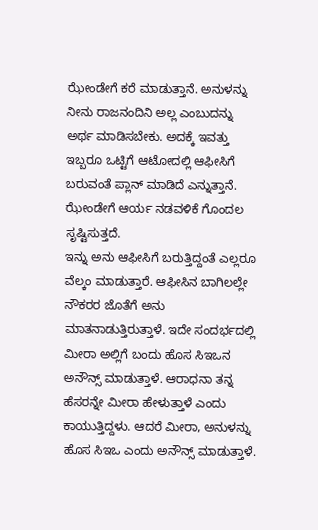ಝೇಂಡೇಗೆ ಕರೆ ಮಾಡುತ್ತಾನೆ. ಅನುಳನ್ನು ನೀನು ರಾಜನಂದಿನಿ ಅಲ್ಲ ಎಂಬುದನ್ನು ಅರ್ಥ ಮಾಡಿಸಬೇಕು. ಅದಕ್ಕೆ ಇವತ್ತು ಇಬ್ಬರೂ ಒಟ್ಟಿಗೆ ಆಟೋದಲ್ಲಿ ಆಫೀಸಿಗೆ ಬರುವಂತೆ ಪ್ಲಾನ್ ಮಾಡಿದೆ ಎನ್ನುತ್ತಾನೆ. ಝೇಂಡೇಗೆ ಆರ್ಯ ನಡವಳಿಕೆ ಗೊಂದಲ ಸೃಷ್ಟಿಸುತ್ತದೆ.
ಇನ್ನು ಅನು ಆಫೀಸಿಗೆ ಬರುತ್ತಿದ್ದಂತೆ ಎಲ್ಲರೂ ವೆಲ್ಕಂ ಮಾಡುತ್ತಾರೆ. ಆಫೀಸಿನ ಬಾಗಿಲಲ್ಲೇ ನೌಕರರ ಜೊತೆಗೆ ಅನು ಮಾತನಾಡುತ್ತಿರುತ್ತಾಳೆ. ಇದೇ ಸಂದರ್ಭದಲ್ಲಿ ಮೀರಾ ಅಲ್ಲಿಗೆ ಬಂದು ಹೊಸ ಸಿಇಒನ ಅನೌನ್ಸ್ ಮಾಡುತ್ತಾಳೆ. ಆರಾಧನಾ ತನ್ನ ಹೆಸರನ್ನೇ ಮೀರಾ ಹೇಳುತ್ತಾಳೆ ಎಂದು ಕಾಯುತ್ತಿದ್ದಳು. ಆದರೆ ಮೀರಾ, ಅನುಳನ್ನು ಹೊಸ ಸಿಇಒ ಎಂದು ಅನೌನ್ಸ್ ಮಾಡುತ್ತಾಳೆ.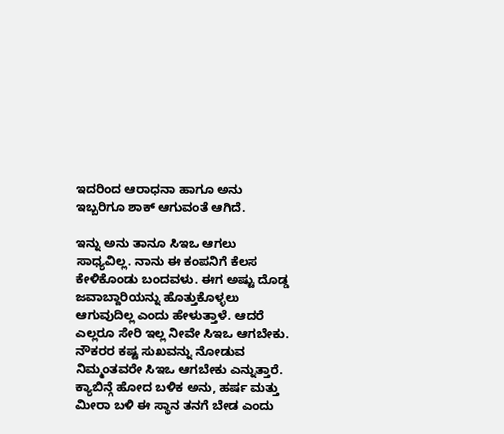ಇದರಿಂದ ಆರಾಧನಾ ಹಾಗೂ ಅನು ಇಬ್ಬರಿಗೂ ಶಾಕ್ ಆಗುವಂತೆ ಆಗಿದೆ.

ಇನ್ನು ಅನು ತಾನೂ ಸಿಇಒ ಆಗಲು ಸಾಧ್ಯವಿಲ್ಲ. ನಾನು ಈ ಕಂಪನಿಗೆ ಕೆಲಸ ಕೇಳಿಕೊಂಡು ಬಂದವಳು. ಈಗ ಅಷ್ಟು ದೊಡ್ಡ ಜವಾಬ್ದಾರಿಯನ್ನು ಹೊತ್ತುಕೊಳ್ಳಲು ಆಗುವುದಿಲ್ಲ ಎಂದು ಹೇಳುತ್ತಾಳೆ. ಆದರೆ ಎಲ್ಲರೂ ಸೇರಿ ಇಲ್ಲ ನೀವೇ ಸಿಇಒ ಆಗಬೇಕು. ನೌಕರರ ಕಷ್ಟ ಸುಖವನ್ನು ನೋಡುವ ನಿಮ್ಮಂತವರೇ ಸಿಇಒ ಆಗಬೇಕು ಎನ್ನುತ್ತಾರೆ.
ಕ್ಯಾಬಿನ್ಗೆ ಹೋದ ಬಳಿಕ ಅನು, ಹರ್ಷ ಮತ್ತು ಮೀರಾ ಬಳಿ ಈ ಸ್ಥಾನ ತನಗೆ ಬೇಡ ಎಂದು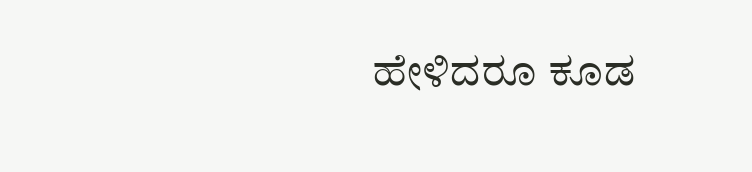ಹೇಳಿದರೂ ಕೂಡ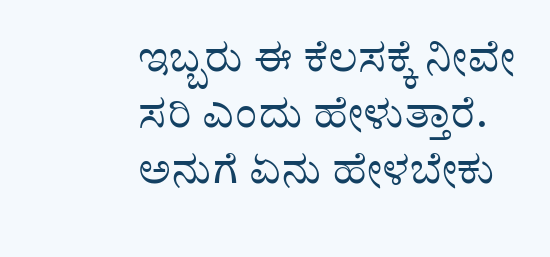ಇಬ್ಬರು ಈ ಕೆಲಸಕ್ಕೆ ನೀವೇ ಸರಿ ಎಂದು ಹೇಳುತ್ತಾರೆ. ಅನುಗೆ ಏನು ಹೇಳಬೇಕು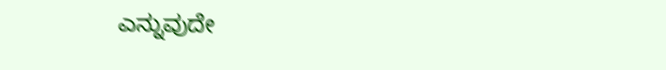ಎನ್ನುವುದೇ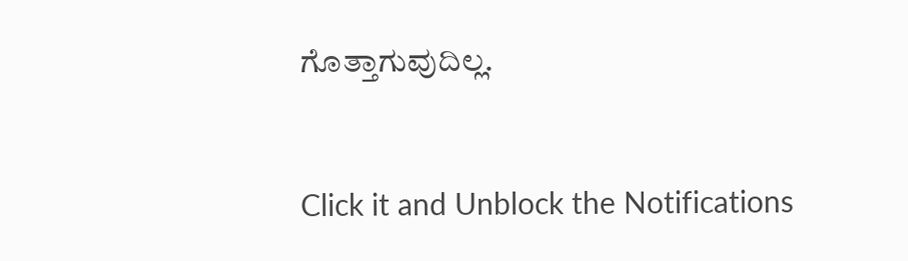ಗೊತ್ತಾಗುವುದಿಲ್ಲ.


Click it and Unblock the Notifications